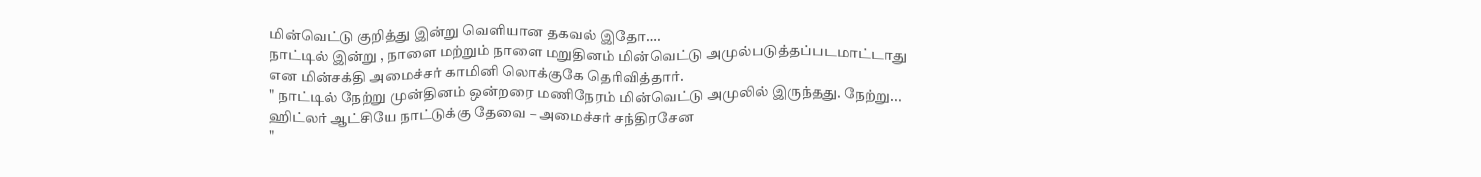மின்வெட்டு குறித்து இன்று வெளியான தகவல் இதோ….
நாட்டில் இன்று , நாளை மற்றும் நாளை மறுதினம் மின்வெட்டு அமுல்படுத்தப்படமாட்டாது என மின்சக்தி அமைச்சர் காமினி லொக்குகே தெரிவித்தார்.
" நாட்டில் நேற்று முன்தினம் ஒன்றரை மணிநேரம் மின்வெட்டு அமுலில் இருந்தது. நேற்று...
ஹிட்லர் ஆட்சியே நாட்டுக்கு தேவை – அமைச்சர் சந்திரசேன
"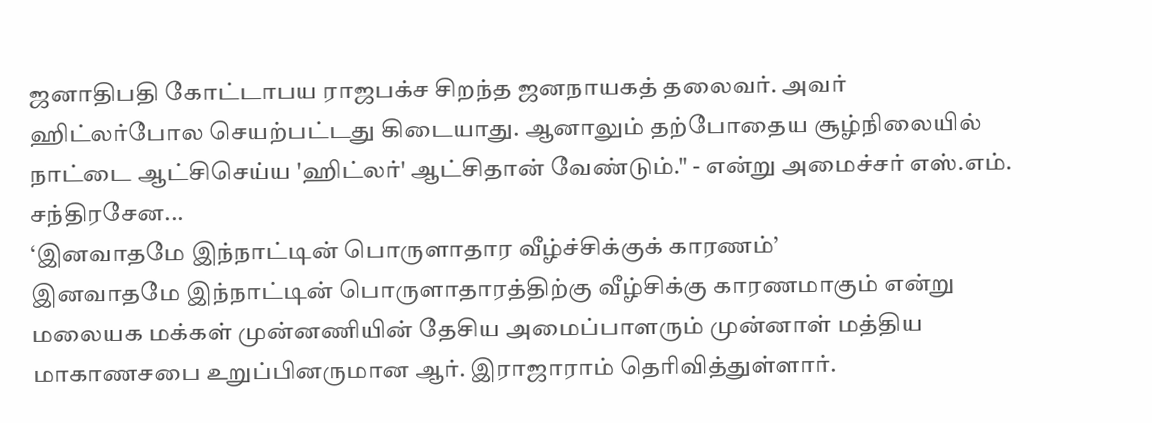ஜனாதிபதி கோட்டாபய ராஜபக்ச சிறந்த ஜனநாயகத் தலைவர். அவர் ஹிட்லர்போல செயற்பட்டது கிடையாது. ஆனாலும் தற்போதைய சூழ்நிலையில் நாட்டை ஆட்சிசெய்ய 'ஹிட்லர்' ஆட்சிதான் வேண்டும்." - என்று அமைச்சர் எஸ்.எம். சந்திரசேன...
‘இனவாதமே இந்நாட்டின் பொருளாதார வீழ்ச்சிக்குக் காரணம்’
இனவாதமே இந்நாட்டின் பொருளாதாரத்திற்கு வீழ்சிக்கு காரணமாகும் என்று மலையக மக்கள் முன்னணியின் தேசிய அமைப்பாளரும் முன்னாள் மத்திய மாகாணசபை உறுப்பினருமான ஆர். இராஜாராம் தெரிவித்துள்ளார்.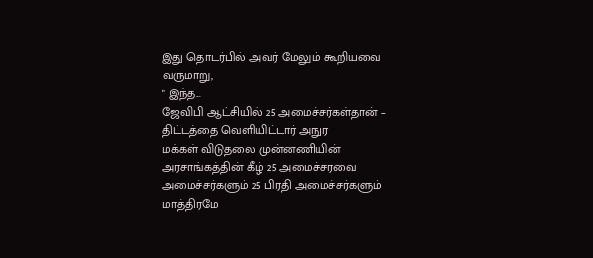இது தொடர்பில் அவர் மேலும் கூறியவை வருமாறு,
" இந்த...
ஜேவிபி ஆட்சியில் 25 அமைச்சர்கள்தான் – திட்டத்தை வெளியிட்டார் அநுர
மக்கள் விடுதலை முன்னணியின் அரசாங்கத்தின் கீழ் 25 அமைச்சரவை அமைச்சர்களும் 25 பிரதி அமைச்சர்களும் மாத்திரமே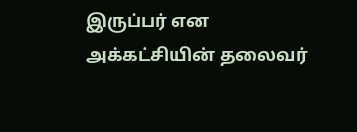இருப்பர் என அக்கட்சியின் தலைவர்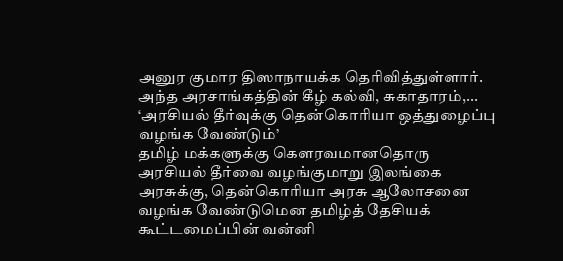அனுர குமார திஸாநாயக்க தெரிவித்துள்ளார்.
அந்த அரசாங்கத்தின் கீழ் கல்வி, சுகாதாரம்,...
‘அரசியல் தீர்வுக்கு தென்கொரியா ஒத்துழைப்பு வழங்க வேண்டும்’
தமிழ் மக்களுக்கு கௌரவமானதொரு அரசியல் தீர்வை வழங்குமாறு இலங்கை அரசுக்கு, தென்கொரியா அரசு ஆலோசனை வழங்க வேண்டுமென தமிழ்த் தேசியக் கூட்டமைப்பின் வன்னி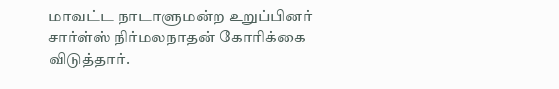மாவட்ட நாடாளுமன்ற உறுப்பினர் சார்ள்ஸ் நிர்மலநாதன் கோரிக்கை விடுத்தார்.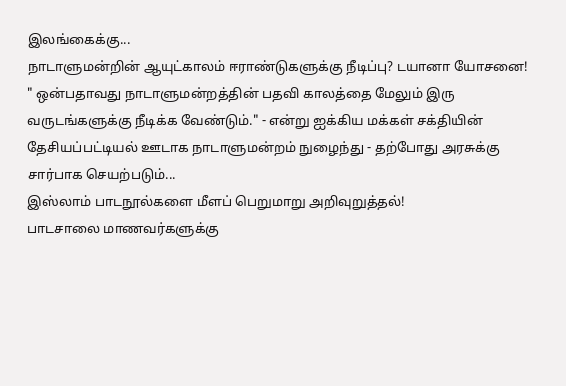இலங்கைக்கு...
நாடாளுமன்றின் ஆயுட்காலம் ஈராண்டுகளுக்கு நீடிப்பு? டயானா யோசனை!
" ஒன்பதாவது நாடாளுமன்றத்தின் பதவி காலத்தை மேலும் இரு வருடங்களுக்கு நீடிக்க வேண்டும்." - என்று ஐக்கிய மக்கள் சக்தியின் தேசியப்பட்டியல் ஊடாக நாடாளுமன்றம் நுழைந்து - தற்போது அரசுக்கு சார்பாக செயற்படும்...
இஸ்லாம் பாடநூல்களை மீளப் பெறுமாறு அறிவுறுத்தல்!
பாடசாலை மாணவர்களுக்கு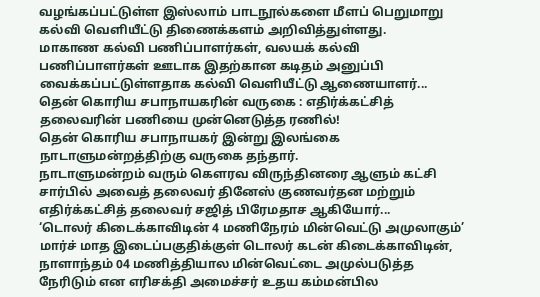வழங்கப்பட்டுள்ள இஸ்லாம் பாடநூல்களை மீளப் பெறுமாறு கல்வி வெளியீட்டு திணைக்களம் அறிவித்துள்ளது.
மாகாண கல்வி பணிப்பாளர்கள், வலயக் கல்வி பணிப்பாளர்கள் ஊடாக இதற்கான கடிதம் அனுப்பி வைக்கப்பட்டுள்ளதாக கல்வி வெளியீட்டு ஆணையாளர்...
தென் கொரிய சபாநாயகரின் வருகை : எதிர்க்கட்சித் தலைவரின் பணியை முன்னெடுத்த ரணில்!
தென் கொரிய சபாநாயகர் இன்று இலங்கை நாடாளுமன்றத்திற்கு வருகை தந்தார்.
நாடாளுமன்றம் வரும் கௌரவ விருந்தினரை ஆளும் கட்சி சார்பில் அவைத் தலைவர் தினேஸ் குணவர்தன மற்றும் எதிர்க்கட்சித் தலைவர் சஜித் பிரேமதாச ஆகியோர்...
‘டொலர் கிடைக்காவிடின் 4 மணிநேரம் மின்வெட்டு அமுலாகும்’
மார்ச் மாத இடைப்பகுதிக்குள் டொலர் கடன் கிடைக்காவிடின், நாளாந்தம் 04 மணித்தியால மின்வெட்டை அமுல்படுத்த நேரிடும் என எரிசக்தி அமைச்சர் உதய கம்மன்பில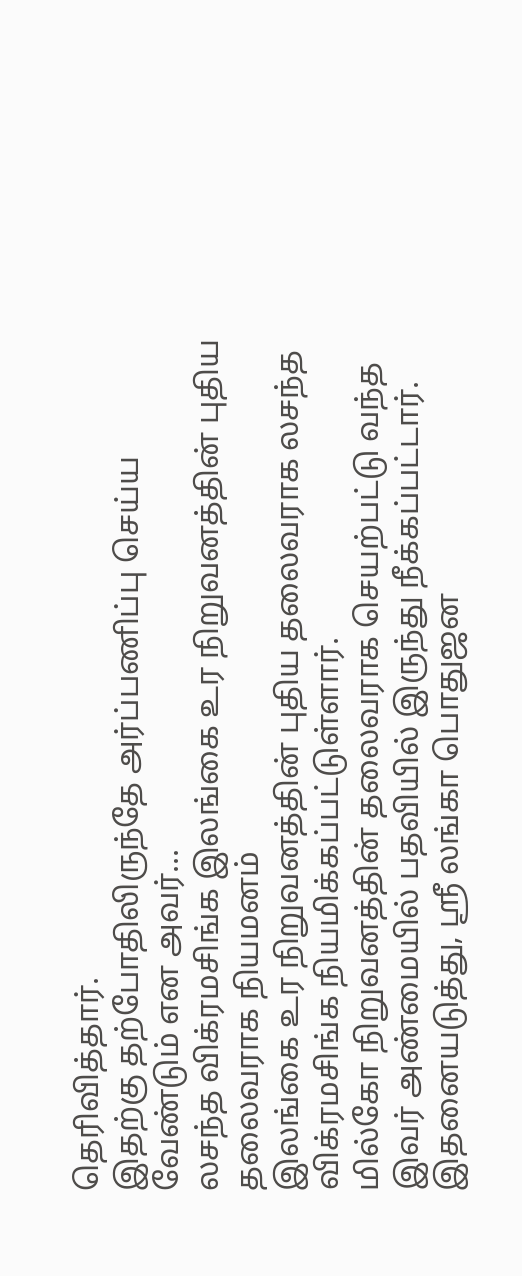தெரிவித்தார்.
இதற்கு தற்போதிலிருந்தே அர்ப்பணிப்பு செய்ய வேண்டும் என அவர்...
லசந்த விக்ரமசிங்க இலங்கை உர நிறுவனத்தின் புதிய தலைவராக நியமனம்
இலங்கை உர நிறுவனத்தின் புதிய தலைவராக லசந்த விக்ரமசிங்க நியமிக்கப்பட்டுள்ளார்.
மில்கோ நிறுவனத்தின் தலைவராக செயற்பட்டு வந்த இவர் அண்மையில் பதவியில் இருந்து நீக்கப்பட்டார்.
இதனையடுத்து, ஸ்ரீ லங்கா பொதுஜன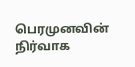பெரமுனவின் நிர்வாக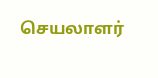செயலாளர்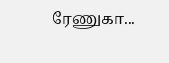ரேணுகா...